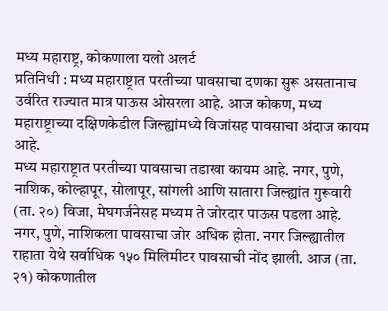मध्य महाराष्ट्र, कोकणाला यलो अलर्ट
प्रतिनिधी : मध्य महाराष्ट्रात परतीच्या पावसाचा दणका सुरू असतानाच उर्वरित राज्यात मात्र पाऊस ओसरला आहे. आज कोकण, मध्य महाराष्ट्राच्या दक्षिणकेडील जिल्ह्यांमध्ये विजांसह पावसाचा अंदाज कायम आहे.
मध्य महाराष्ट्रात परतीच्या पावसाचा तडाखा कायम आहे. नगर, पुणे, नाशिक, कोल्हापूर, सोलापूर, सांगली आणि सातारा जिल्ह्यांत गुरूवारी (ता. २०) विजा, मेघगर्जनेसह मध्यम ते जोरदार पाऊस पडला आहे. नगर, पुणे, नाशिकला पावसाचा जोर अधिक होता. नगर जिल्ह्यातील राहाता येथे सर्वाधिक १५० मिलिमीटर पावसाची नोंद झाली. आज (ता. २१) कोकणातील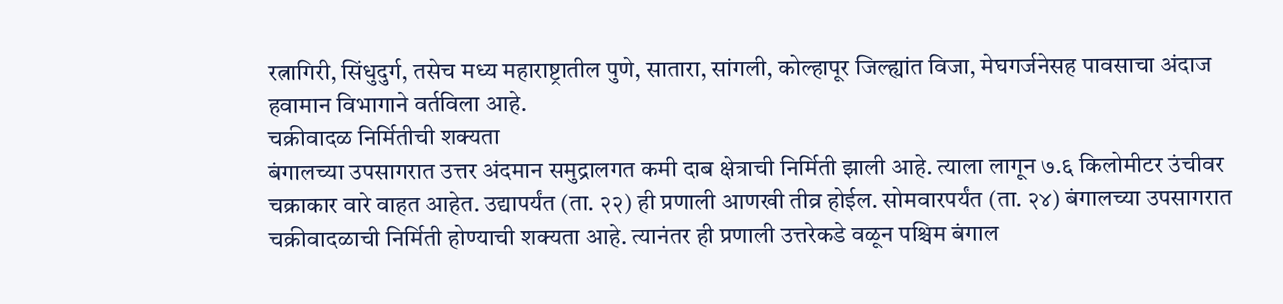रत्नागिरी, सिंधुदुर्ग, तसेच मध्य महाराष्ट्रातील पुणे, सातारा, सांगली, कोल्हापूर जिल्ह्यांत विजा, मेघगर्जनेसह पावसाचा अंदाज हवामान विभागाने वर्तविला आहे.
चक्रीवादळ निर्मितीची शक्यता
बंगालच्या उपसागरात उत्तर अंदमान समुद्रालगत कमी दाब क्षेत्राची निर्मिती झाली आहे. त्याला लागून ७.६ किलोमीटर उंचीवर चक्राकार वारे वाहत आहेत. उद्यापर्यंत (ता. २२) ही प्रणाली आणखी तीव्र होईल. सोमवारपर्यंत (ता. २४) बंगालच्या उपसागरात चक्रीवादळाची निर्मिती होण्याची शक्यता आहे. त्यानंतर ही प्रणाली उत्तरेकडे वळून पश्चिम बंगाल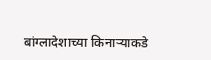बांग्लादेशाच्या किनाऱ्याकडे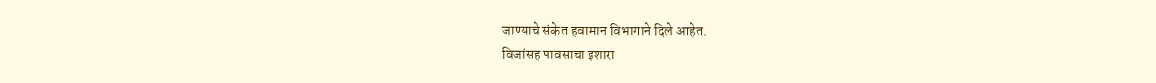जाण्याचे संकेत हवामान विभागाने दिले आहेत.
विजांसह पावसाचा इशारा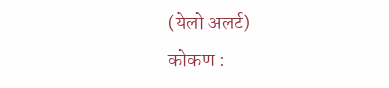(येलो अलर्ट)
कोकण :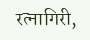रत्नागिरी,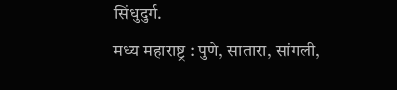सिंधुदुर्ग.
मध्य महाराष्ट्र : पुणे, सातारा, सांगली,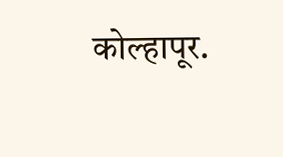कोल्हापूर.